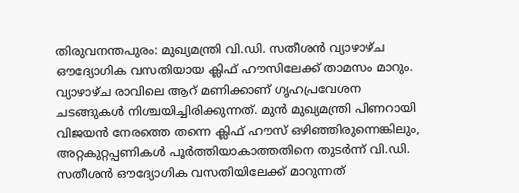തിരുവനന്തപുരം: മുഖ്യമന്ത്രി വി.ഡി. സതീശൻ വ്യാഴാഴ്ച ഔദ്യോഗിക വസതിയായ ക്ലിഫ് ഹൗസിലേക്ക് താമസം മാറും. വ്യാഴാഴ്ച രാവിലെ ആറ് മണിക്കാണ് ഗൃഹപ്രവേശന ചടങ്ങുകൾ നിശ്ചയിച്ചിരിക്കുന്നത്. മുൻ മുഖ്യമന്ത്രി പിണറായി വിജയൻ നേരത്തെ തന്നെ ക്ലിഫ് ഹൗസ് ഒഴിഞ്ഞിരുന്നെങ്കിലും, അറ്റകുറ്റപ്പണികൾ പൂർത്തിയാകാത്തതിനെ തുടർന്ന് വി.ഡി. സതീശൻ ഔദ്യോഗിക വസതിയിലേക്ക് മാറുന്നത്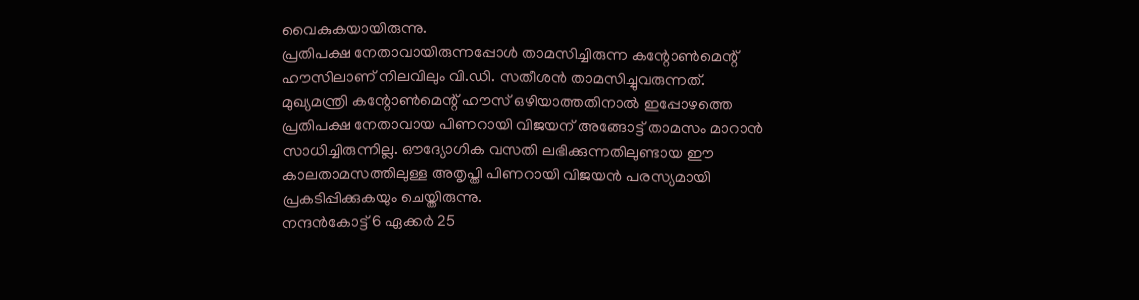വൈകുകയായിരുന്നു.
പ്രതിപക്ഷ നേതാവായിരുന്നപ്പോൾ താമസിച്ചിരുന്ന കന്റോൺമെന്റ് ഹൗസിലാണ് നിലവിലും വി.ഡി. സതീശൻ താമസിച്ചുവരുന്നത്. മുഖ്യമന്ത്രി കന്റോൺമെന്റ് ഹൗസ് ഒഴിയാത്തതിനാൽ ഇപ്പോഴത്തെ പ്രതിപക്ഷ നേതാവായ പിണറായി വിജയന് അങ്ങോട്ട് താമസം മാറാൻ സാധിച്ചിരുന്നില്ല. ഔദ്യോഗിക വസതി ലഭിക്കുന്നതിലുണ്ടായ ഈ കാലതാമസത്തിലുള്ള അതൃപ്തി പിണറായി വിജയൻ പരസ്യമായി പ്രകടിപ്പിക്കുകയും ചെയ്തിരുന്നു.
നന്ദൻകോട്ട് 6 ഏക്കർ 25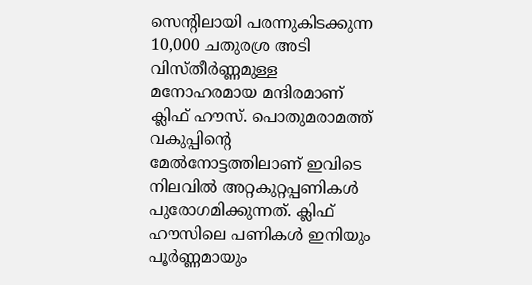സെന്റിലായി പരന്നുകിടക്കുന്ന 10,000 ചതുരശ്ര അടി വിസ്തീർണ്ണമുള്ള മനോഹരമായ മന്ദിരമാണ് ക്ലിഫ് ഹൗസ്. പൊതുമരാമത്ത് വകുപ്പിന്റെ മേൽനോട്ടത്തിലാണ് ഇവിടെ നിലവിൽ അറ്റകുറ്റപ്പണികൾ പുരോഗമിക്കുന്നത്. ക്ലിഫ് ഹൗസിലെ പണികൾ ഇനിയും പൂർണ്ണമായും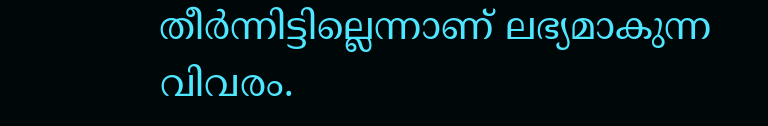തീർന്നിട്ടില്ലെന്നാണ് ലഭ്യമാകുന്ന വിവരം.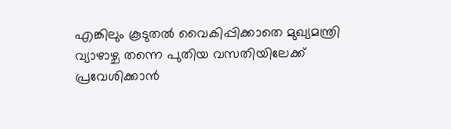എങ്കിലും കൂടുതൽ വൈകിപ്പിക്കാതെ മുഖ്യമന്ത്രി വ്യാഴാഴ്ച തന്നെ പുതിയ വസതിയിലേക്ക് പ്രവേശിക്കാൻ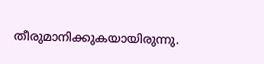തീരുമാനിക്കുകയായിരുന്നു.